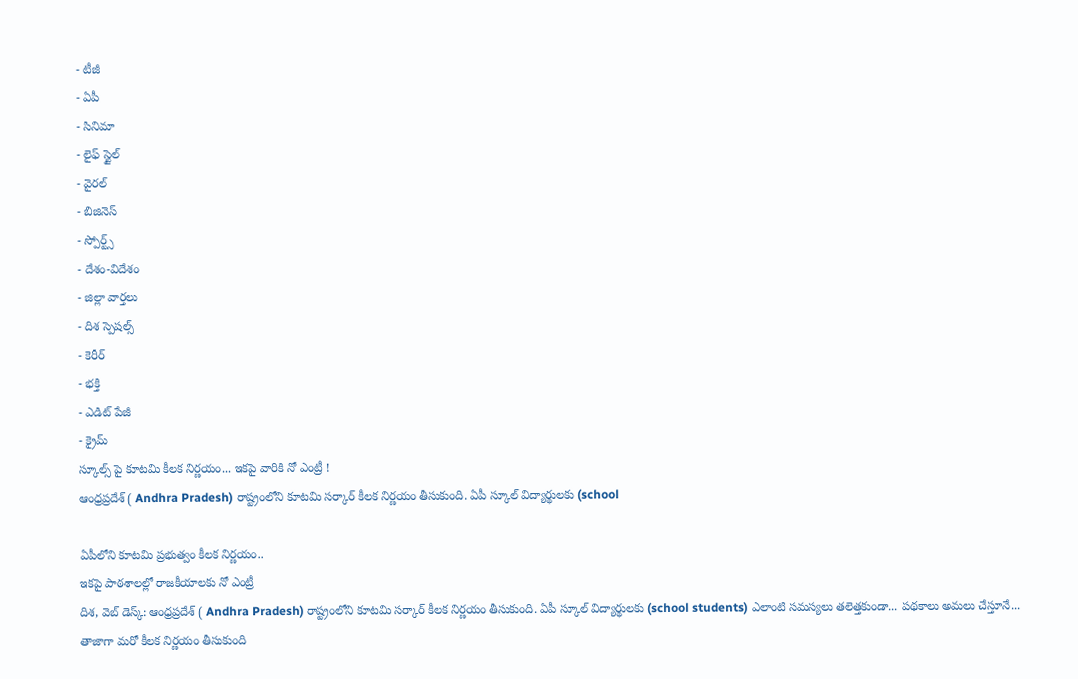- టీజీ
- ఏపీ
- సినిమా
- లైఫ్ స్టైల్
- వైరల్
- బిజినెస్
- స్పోర్ట్స్
- దేశం-విదేశం
- జిల్లా వార్తలు
- దిశ స్పెషల్స్
- కెరీర్
- భక్తి
- ఎడిట్ పేజీ
- క్రైమ్
స్కూల్స్ పై కూటమి కీలక నిర్ణయం... ఇకపై వారికి నో ఎంట్రీ !
ఆంధ్రప్రదేశ్ ( Andhra Pradesh) రాష్ట్రంలోని కూటమి సర్కార్ కీలక నిర్ణయం తీసుకుంది. ఏపీ స్కూల్ విద్యార్థులకు (school

ఏపీలోని కూటమి ప్రభుత్వం కీలక నిర్ణయం..
ఇకపై పాఠశాలల్లో రాజకీయాలకు నో ఎంట్రీ
దిశ, వెబ్ డెస్క్: ఆంధ్రప్రదేశ్ ( Andhra Pradesh) రాష్ట్రంలోని కూటమి సర్కార్ కీలక నిర్ణయం తీసుకుంది. ఏపీ స్కూల్ విద్యార్థులకు (school students) ఎలాంటి సమస్యలు తలెత్తకుండా... పథకాలు అమలు చేస్తూనే... తాజాగా మరో కీలక నిర్ణయం తీసుకుంది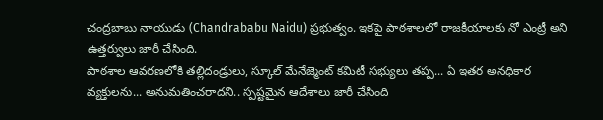చంద్రబాబు నాయుడు (Chandrababu Naidu) ప్రభుత్వం. ఇకపై పాఠశాలలో రాజకీయాలకు నో ఎంట్రీ అని ఉత్తర్వులు జారీ చేసింది.
పాఠశాల ఆవరణలోకి తల్లిదండ్రులు, స్కూల్ మేనేజ్మెంట్ కమిటీ సభ్యులు తప్ప... ఏ ఇతర అనధికార వ్యక్తులను... అనుమతించరాదని.. స్పష్టమైన ఆదేశాలు జారీ చేసింది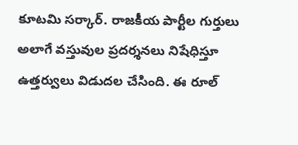కూటమి సర్కార్. రాజకీయ పార్టీల గుర్తులు అలాగే వస్తువుల ప్రదర్శనలు నిషేధిస్తూ ఉత్తర్వులు విడుదల చేసింది. ఈ రూల్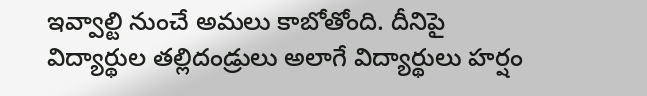ఇవ్వాల్టి నుంచే అమలు కాబోతోంది. దీనిపై విద్యార్థుల తల్లిదండ్రులు అలాగే విద్యార్థులు హర్షం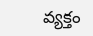వ్యక్తం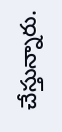చేస్తున్నారు.